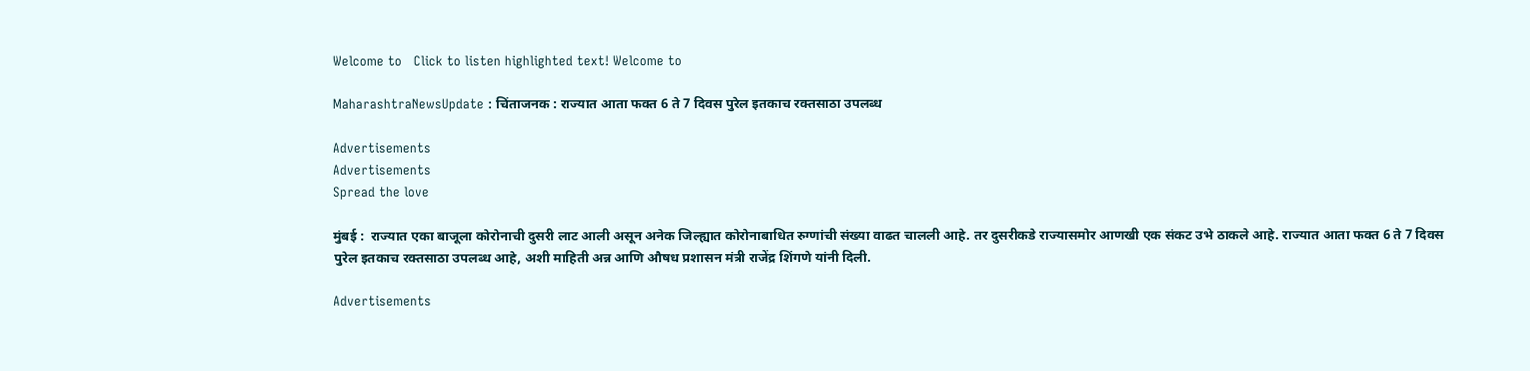Welcome to   Click to listen highlighted text! Welcome to

MaharashtraNewsUpdate : चिंताजनक : राज्यात आता फक्त 6 ते 7 दिवस पुरेल इतकाच रक्तसाठा उपलब्ध

Advertisements
Advertisements
Spread the love

मुंबई :  राज्यात एका बाजूला कोरोनाची दुसरी लाट आली असून अनेक जिल्ह्यात कोरोनाबाधित रुग्णांची संख्या वाढत चालली आहे. तर दुसरीकडे राज्यासमोर आणखी एक संकट उभे ठाकले आहे. राज्यात आता फक्त 6 ते 7 दिवस पुरेल इतकाच रक्तसाठा उपलब्ध आहे, अशी माहिती अन्न आणि औषध प्रशासन मंत्री राजेंद्र शिंगणे यांनी दिली.

Advertisements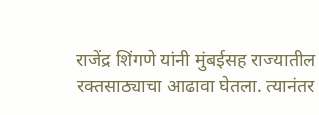राजेंद्र शिंगणे यांनी मुंबईसह राज्यातील रक्तसाठ्याचा आढावा घेतला. त्यानंतर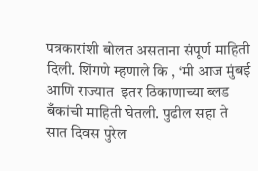पत्रकारांशी बोलत असताना संपूर्ण माहिती दिली. शिंगणे म्हणाले कि , ‘मी आज मुंबई आणि राज्यात  इतर ठिकाणाच्या ब्लड बँकांची माहिती घेतली. पुढील सहा ते सात दिवस पुरेल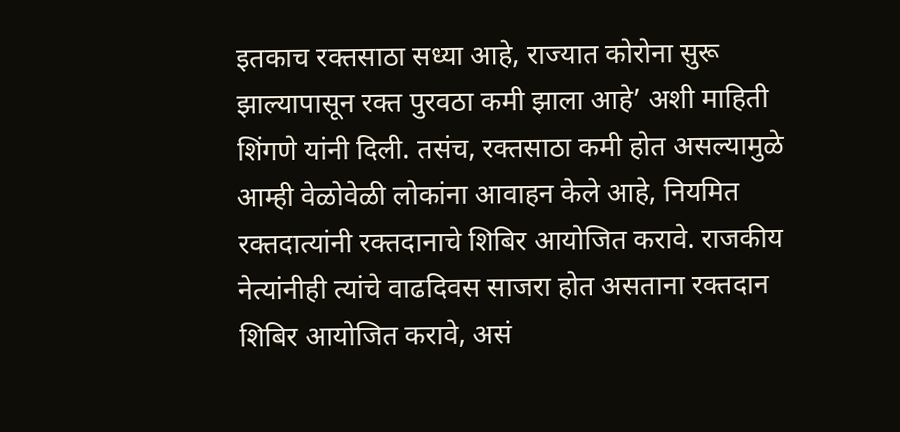इतकाच रक्तसाठा सध्या आहे, राज्यात कोरोना सुरू झाल्यापासून रक्त पुरवठा कमी झाला आहे’ अशी माहिती शिंगणे यांनी दिली. तसंच, रक्तसाठा कमी होत असल्यामुळे आम्ही वेळोवेळी लोकांना आवाहन केले आहे, नियमित रक्तदात्यांनी रक्तदानाचे शिबिर आयोजित करावे. राजकीय नेत्यांनीही त्यांचे वाढदिवस साजरा होत असताना रक्तदान शिबिर आयोजित करावे, असं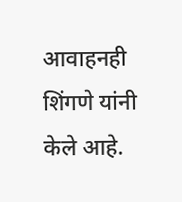आवाहनही शिंगणे यांनी केले आहे.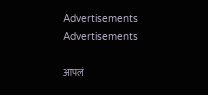Advertisements
Advertisements

आपलं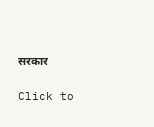सरकार

Click to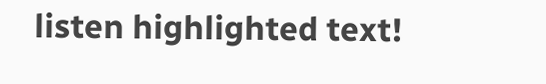listen highlighted text!